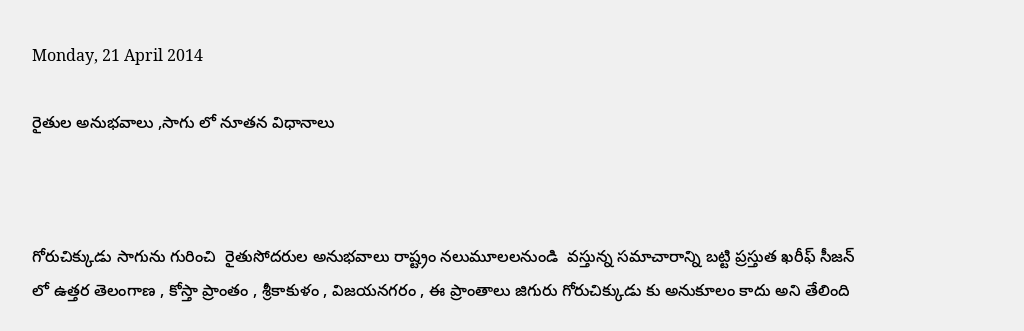Monday, 21 April 2014

రైతుల అనుభవాలు ,సాగు లో నూతన విధానాలు



గోరుచిక్కుడు సాగును గురించి  రైతుసోదరుల అనుభవాలు రాష్ట్రం నలుమూలలనుండి  వస్తున్న సమాచారాన్ని బట్టి ప్రస్తుత ఖరీఫ్ సీజన్ లో ఉత్తర తెలంగాణ , కోస్తా ప్రాంతం , శ్రీకాకుళం , విజయనగరం , ఈ ప్రాంతాలు జిగురు గోరుచిక్కుడు కు అనుకూలం కాదు అని తేలింది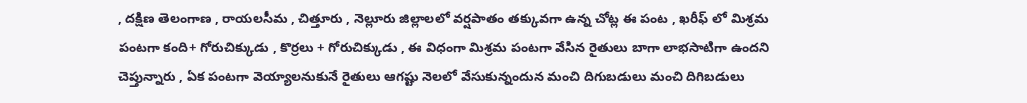, దక్షిణ తెలంగాణ , రాయలసీమ , చిత్తూరు , నెల్లూరు జిల్లాలలో వర్షపాతం తక్కువగా ఉన్న చోట్ల ఈ పంట , ఖరీఫ్ లో మిశ్రమ పంటగా కంది+ గోరుచిక్కుడు , కొర్రలు + గోరుచిక్కుడు , ఈ విధంగా మిశ్రమ పంటగా వేసిన రైతులు బాగా లాభసాటిగా ఉందని చెప్తున్నారు , ఏక పంటగా వెయ్యాలనుకునే రైతులు ఆగష్టు నెలలో వేసుకున్నందున మంచి దిగుబడులు మంచి దిగిబడులు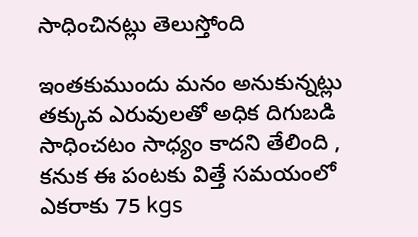సాధించినట్లు తెలుస్తోంది

ఇంతకుముందు మనం అనుకున్నట్లు తక్కువ ఎరువులతో అధిక దిగుబడి సాధించటం సాధ్యం కాదని తేలింది , కనుక ఈ పంటకు విత్తే సమయంలో ఎకరాకు 75 kgs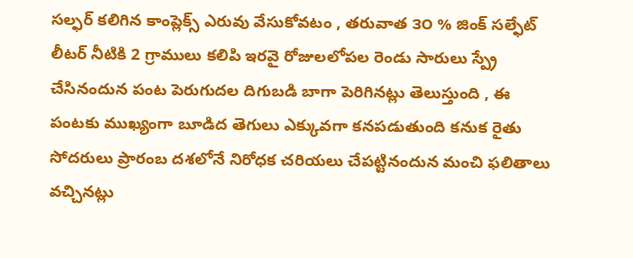సల్ఫర్ కలిగిన కాంప్లెక్స్ ఎరువు వేసుకోవటం , తరువాత ౩౦ % జింక్ సల్ఫేట్  లీటర్ నీటికి 2 గ్రాములు కలిపి ఇరవై రోజులలోపల రెండు సారులు స్ప్రే చేసినందున పంట పెరుగుదల దిగుబడి బాగా పెరిగినట్లు తెలుస్తుంది , ఈ పంటకు ముఖ్యంగా బూడిద తెగులు ఎక్కువగా కనపడుతుంది కనుక రైతు సోదరులు ప్రారంబ దశలోనే నిరోధక చరియలు చేపట్టినందున మంచి ఫలితాలు వచ్చినట్లు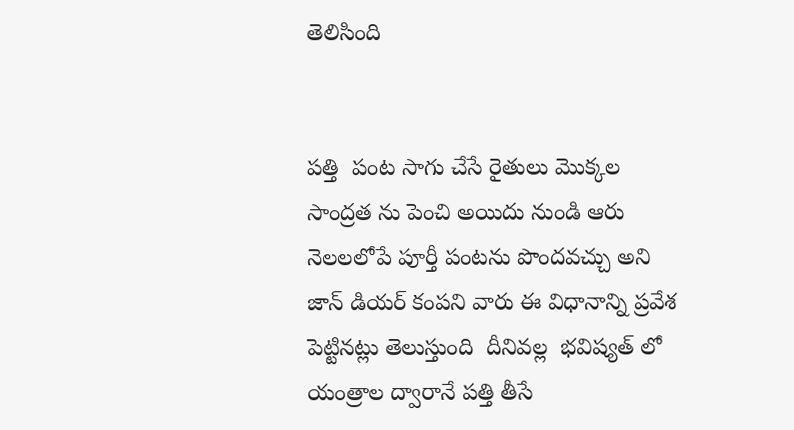తెలిసింది


పత్తి  పంట సాగు చేసే రైతులు మొక్కల సాంద్రత ను పెంచి అయిదు నుండి ఆరు నెలలలోపే పూర్తీ పంటను పొందవచ్చు అని జాన్ డియర్ కంపని వారు ఈ విధానాన్ని ప్రవేశ పెట్టినట్లు తెలుస్తుంది  దీనివల్ల  భవిష్యత్ లో యంత్రాల ద్వారానే పత్తి తీసే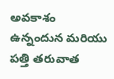అవకాశం ఉన్నందున మరియు పత్తి తరువాత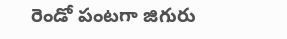రెండో పంటగా జిగురు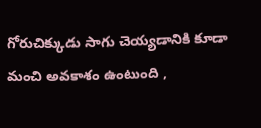గోరుచిక్కుడు సాగు చెయ్యడానికి కూడా మంచి అవకాశం ఉంటుంది ,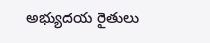అభ్యుదయ రైతులు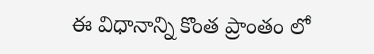ఈ విధానాన్ని కొంత ప్రాంతం లో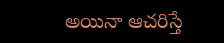అయినా ఆచరిస్తే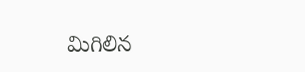మిగిలిన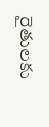రైతులకు